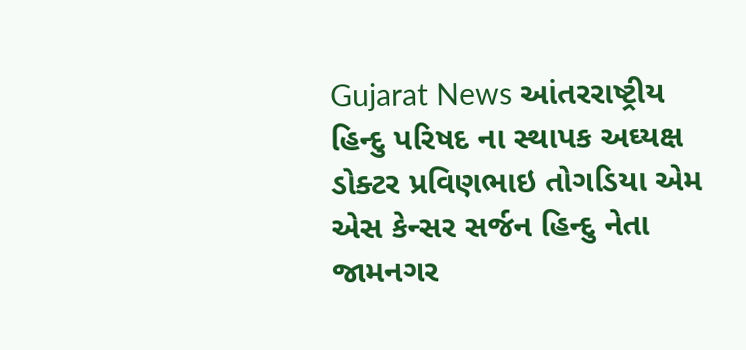Gujarat News આંતરરાષ્ટ્રીય હિન્દુ પરિષદ ના સ્થાપક અઘ્યક્ષ ડોક્ટર પ્રવિણભાઇ તોગડિયા એમ એસ કેન્સર સર્જન હિન્દુ નેતા જામનગર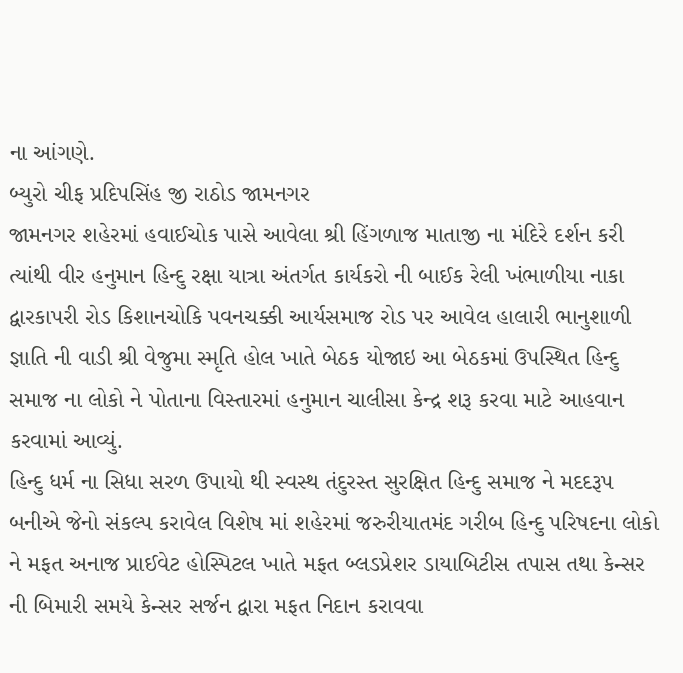ના આંગણે.
બ્યુરો ચીફ પ્રદિપસિંહ જી રાઠોડ જામનગર
જામનગર શહેરમાં હવાઈચોક પાસે આવેલા શ્રી હિંગળાજ માતાજી ના મંદિરે દર્શન કરી ત્યાંથી વીર હનુમાન હિન્દુ રક્ષા યાત્રા અંતર્ગત કાર્યકરો ની બાઈક રેલી ખંભાળીયા નાકા દ્વારકાપરી રોડ કિશાનચોકિ પવનચક્કી આર્યસમાજ રોડ પર આવેલ હાલારી ભાનુશાળી જ્ઞાતિ ની વાડી શ્રી વેજુમા સ્મૃતિ હોલ ખાતે બેઠક યોજાઇ આ બેઠકમાં ઉપસ્થિત હિન્દુ સમાજ ના લોકો ને પોતાના વિસ્તારમાં હનુમાન ચાલીસા કેન્દ્ર શરૂ કરવા માટે આહવાન કરવામાં આવ્યું.
હિન્દુ ધર્મ ના સિધા સરળ ઉપાયો થી સ્વસ્થ તંદુરસ્ત સુરક્ષિત હિન્દુ સમાજ ને મદદરૂપ બનીએ જેનો સંકલ્પ કરાવેલ વિશેષ માં શહેરમાં જરુરીયાતમંદ ગરીબ હિન્દુ પરિષદના લોકો ને મફત અનાજ પ્રાઈવેટ હોસ્પિટલ ખાતે મફત બ્લડપ્રેશર ડાયાબિટીસ તપાસ તથા કેન્સર ની બિમારી સમયે કેન્સર સર્જન દ્વારા મફત નિદાન કરાવવા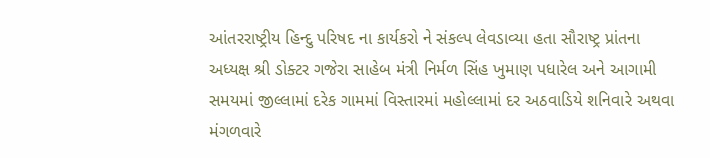આંતરરાષ્ટ્રીય હિન્દુ પરિષદ ના કાર્યકરો ને સંકલ્પ લેવડાવ્યા હતા સૌરાષ્ટ્ર પ્રાંતના અધ્યક્ષ શ્રી ડોક્ટર ગજેરા સાહેબ મંત્રી નિર્મળ સિંહ ખુમાણ પધારેલ અને આગામી સમયમાં જીલ્લામાં દરેક ગામમાં વિસ્તારમાં મહોલ્લામાં દર અઠવાડિયે શનિવારે અથવા મંગળવારે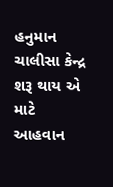હનુમાન ચાલીસા કેન્દ્ર શરૂ થાય એ માટે આહવાન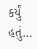કર્યું હતું…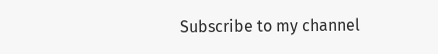Subscribe to my channel